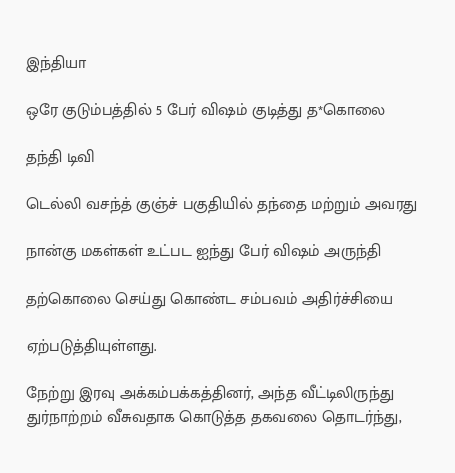இந்தியா

ஒரே குடும்பத்தில் 5 பேர் விஷம் குடித்து த*கொலை

தந்தி டிவி

டெல்லி வசந்த் குஞ்ச் பகுதியில் தந்தை மற்றும் அவரது

நான்கு மகள்கள் உட்பட ஐந்து பேர் விஷம் அருந்தி

தற்கொலை செய்து கொண்ட சம்பவம் அதிர்ச்சியை

ஏற்படுத்தியுள்ளது.

நேற்று இரவு அக்கம்பக்கத்தினர், அந்த வீட்டிலிருந்து துர்நாற்றம் வீசுவதாக கொடுத்த தகவலை தொடர்ந்து,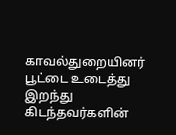காவல்துறையினர் பூட்டை உடைத்து இறந்து கிடந்தவர்களின்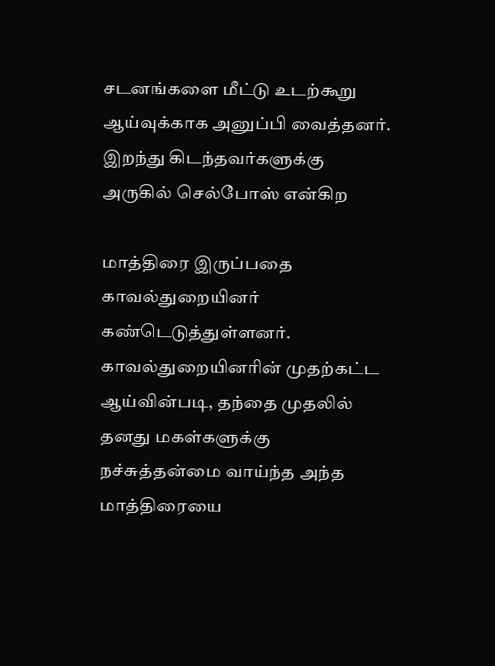சடனங்களை மீட்டு உடற்கூறு ஆய்வுக்காக அனுப்பி வைத்தனர். இறந்து கிடந்தவர்களுக்கு அருகில் செல்போஸ் என்கிற

மாத்திரை இருப்பதை காவல்துறையினர் கண்டெடுத்துள்ளனர். காவல்துறையினரின் முதற்கட்ட ஆய்வின்படி, தந்தை முதலில் தனது மகள்களுக்கு நச்சுத்தன்மை வாய்ந்த அந்த மாத்திரையை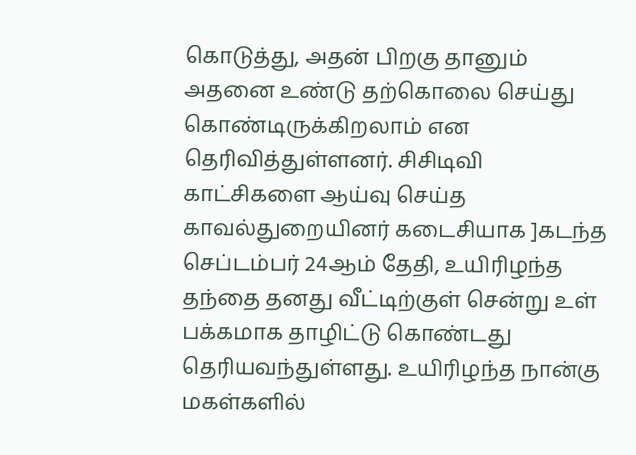கொடுத்து, அதன் பிறகு தானும் அதனை உண்டு தற்கொலை செய்து கொண்டிருக்கிறலாம் என தெரிவித்துள்ளனர். சிசிடிவி காட்சிகளை ஆய்வு செய்த காவல்துறையினர் கடைசியாக ]கடந்த செப்டம்பர் 24ஆம் தேதி, உயிரிழந்த தந்தை தனது வீட்டிற்குள் சென்று உள் பக்கமாக தாழிட்டு கொண்டது தெரியவந்துள்ளது. உயிரிழந்த நான்கு மகள்களில்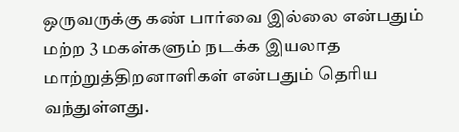ஒருவருக்கு கண் பார்வை இல்லை என்பதும் மற்ற 3 மகள்களும் நடக்க இயலாத மாற்றுத்திறனாளிகள் என்பதும் தெரிய வந்துள்ளது.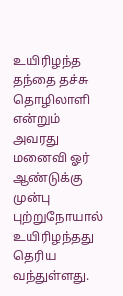உயிரிழந்த தந்தை தச்சு தொழிலாளி என்றும் அவரது மனைவி ஓர் ஆண்டுக்கு முன்பு புற்றுநோயால் உயிரிழந்தது தெரிய வந்துள்ளது.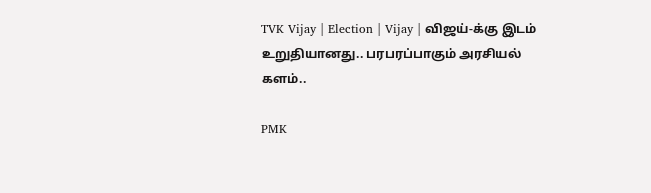TVK Vijay | Election | Vijay | விஜய்-க்கு இடம் உறுதியானது.. பரபரப்பாகும் அரசியல் களம்..

PMK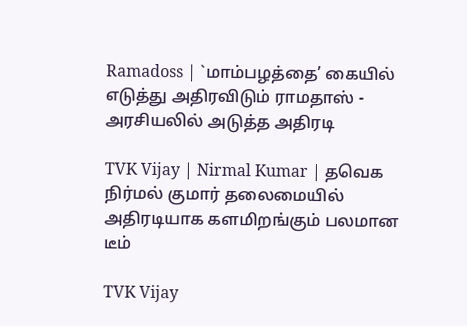Ramadoss | `மாம்பழத்தை’ கையில் எடுத்து அதிரவிடும் ராமதாஸ் - அரசியலில் அடுத்த அதிரடி

TVK Vijay | Nirmal Kumar | தவெக நிர்மல் குமார் தலைமையில் அதிரடியாக களமிறங்கும் பலமான டீம்

TVK Vijay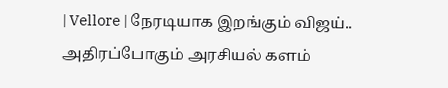| Vellore | நேரடியாக இறங்கும் விஜய்.. அதிரப்போகும் அரசியல் களம்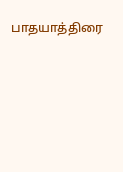பாதயாத்திரை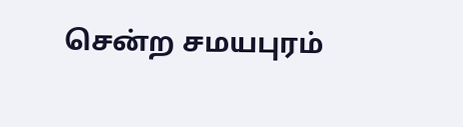சென்ற சமயபுரம்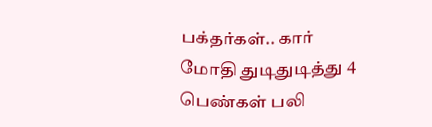பக்தர்கள்.. கார் மோதி துடிதுடித்து 4 பெண்கள் பலி